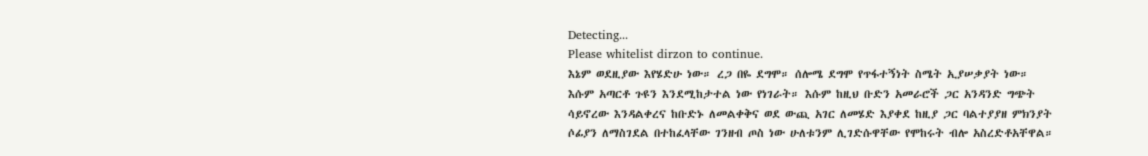Detecting...
Please whitelist dirzon to continue.
እኔም ወደዚያው እየሄድሁ ነው። ረጋ በዬ ደግሞ። ሰሎሜ ደግሞ የጥፋተኝነት ስሜት ኢያሠቃያት ነው። እሱም አጣርቶ ጉዩን እንደሚከታተል ነው የነገራት። እሱም ከዚህ ቡድን አመራሮች ጋር አንዳንድ ግጭት ሳይኖረው እንዳልቀረና ከቡድኑ ለመልቀቅና ወደ ውጪ አገር ለመሄድ እያቀደ ከዚያ ጋር ባልተያያዘ ምክንያት ሶፊያን ለማስገደል በተከፈላቸው ገንዘብ ጦስ ነው ሁለቱንም ሊገድሱዋቸው የሞከሩት ብሎ አስረድቶአቸዋል።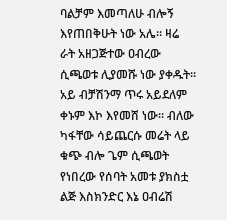ባልቻም እመጣለሁ ብሎኝ እየጠበቅሁት ነው አሌ። ዛሬ ራት አዘጋጅተው ዐብረው ሲጫወቱ ሊያመሹ ነው ያቀዱት። አይ ብቻሽንማ ጥሩ አይደለም ቀኑም እኮ እየመሸ ነው። ብለው ካፋቸው ሳይጨርሱ መሬት ላይ ቁጭ ብሎ ጌም ሲጫወት የነበረው የሰባት አመቱ ያክስቷ ልጅ እስክንድር እኔ ዐብሬሽ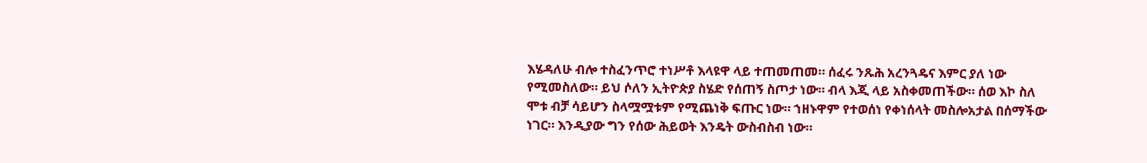እሄዳለሁ ብሎ ተስፈንጥሮ ተነሥቶ እላዩዋ ላይ ተጠመጠመ። ሰፈሩ ንጹሕ አረንጓዴና እምር ያለ ነው የሚመስለው። ይህ ሶለን ኢትዮጵያ ስሄድ የሰጠኝ ስጦታ ነው። ብላ እጂ ላይ አስቀመጠችው። ሰወ እኮ ስለ ሞቱ ብቻ ሳይሆን ስላሟሟቱም የሚጨነቅ ፍጡር ነው። ኀዘኑዋም የተወሰነ የቀነሰላት መስሎአታል በሰማችው ነገር። እንዲያው ግን የሰው ሕይወት እንዴት ውስብስብ ነው።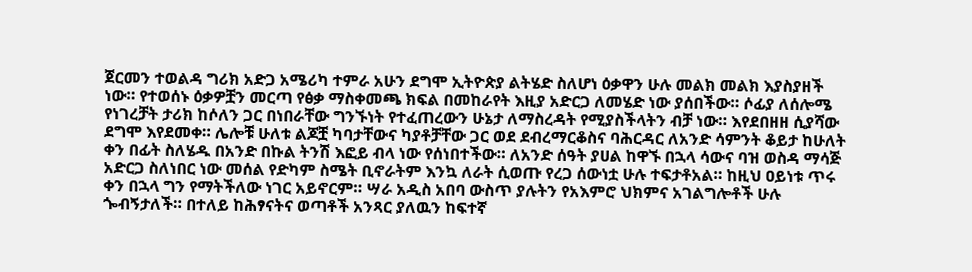ጀርመን ተወልዳ ግሪክ አድጋ አሜሪካ ተምራ አሁን ደግሞ ኢትዮጵያ ልትሄድ ስለሆነ ዕቃዋን ሁሉ መልክ መልክ እያስያዘች ነው። የተወሰኑ ዕቃዎቿን መርጣ የፅቃ ማስቀመጫ ክፍል በመከራየት እዚያ አድርጋ ለመሄድ ነው ያሰበችው። ሶፊያ ለሰሎሜ የነገረቻት ታሪክ ከሶለን ጋር በነበራቸው ግንኙነት የተፈጠረውን ሁኔታ ለማስረዳት የሚያስችላትን ብቻ ነው። እየደበዘዘ ሲያሻው ደግሞ እየደመቀ። ሌሎቹ ሁለቱ ልጆቿ ካባታቸውና ካያቶቻቸው ጋር ወደ ደብረማርቆስና ባሕርዳር ለአንድ ሳምንት ቆይታ ከሁለት ቀን በፊት ስለሄዱ በአንድ በኩል ትንሽ እፎይ ብላ ነው የሰነበተችው። ለአንድ ሰዓት ያሀል ከዋኙ በኋላ ሳውና ባዝ ወስዳ ማሳጅ አድርጋ ስለነበር ነው መሰል የድካም ስሜት ቢኖራትም እንኳ ለራት ሲወጡ የረጋ ሰውነቷ ሁሉ ተፍታቶአል። ከዚህ ዐይነቱ ጥሩ ቀን በኋላ ግን የማትችለው ነገር አይኖርም። ሣራ አዲስ አበባ ውስጥ ያሉትን የአእምሮ ህክምና አገልግሎቶች ሁሉ ጐብኝታለች። በተለይ ከሕፃናትና ወጣቶች አንጻር ያለዉን ከፍተኛ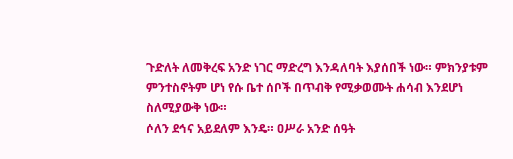ጉድለት ለመቅረፍ አንድ ነገር ማድረግ እንዳለባት እያሰበች ነው። ምክንያቱም ምንተስኖትም ሆነ የሱ ቤተ ሰቦች በጥብቅ የሚቃወሙት ሐሳብ እንደሆነ ስለሚያውቅ ነው።
ሶለን ደኅና አይደለም እንዴ። ዐሥራ አንድ ሰዓት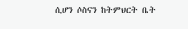ሲሆን ሶስናን ከትምህርት ቤት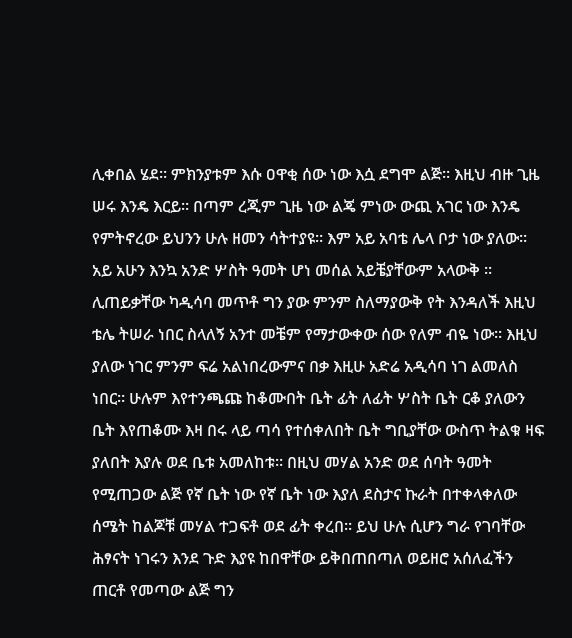ሊቀበል ሄደ። ምክንያቱም እሱ ዐዋቂ ሰው ነው እሷ ደግሞ ልጅ። እዚህ ብዙ ጊዜ ሠሩ እንዴ እርይ። በጣም ረጂም ጊዜ ነው ልጄ ምነው ውጪ አገር ነው እንዴ የምትኖረው ይህንን ሁሉ ዘመን ሳትተያዩ። እም አይ አባቴ ሌላ ቦታ ነው ያለው። አይ አሁን እንኳ አንድ ሦስት ዓመት ሆነ መሰል አይቼያቸውም አላውቅ ። ሊጠይቃቸው ካዲሳባ መጥቶ ግን ያው ምንም ስለማያውቅ የት እንዳለች እዚህ ቴሌ ትሠራ ነበር ስላለኝ አንተ መቼም የማታውቀው ሰው የለም ብዬ ነው። እዚህ ያለው ነገር ምንም ፍሬ አልነበረውምና በቃ እዚሁ አድሬ አዲሳባ ነገ ልመለስ ነበር። ሁሉም እየተንጫጩ ከቆሙበት ቤት ፊት ለፊት ሦስት ቤት ርቆ ያለውን ቤት እየጠቆሙ እዛ በሩ ላይ ጣሳ የተሰቀለበት ቤት ግቢያቸው ውስጥ ትልቁ ዛፍ ያለበት እያሉ ወደ ቤቱ አመለከቱ። በዚህ መሃል አንድ ወደ ሰባት ዓመት የሚጠጋው ልጅ የኛ ቤት ነው የኛ ቤት ነው እያለ ደስታና ኩራት በተቀላቀለው ሰሜት ከልጆቹ መሃል ተጋፍቶ ወደ ፊት ቀረበ። ይህ ሁሉ ሲሆን ግራ የገባቸው ሕፃናት ነገሩን እንደ ጉድ እያዩ ከበዋቸው ይቅበጠበጣለ ወይዘሮ አሰለፈችን ጠርቶ የመጣው ልጅ ግን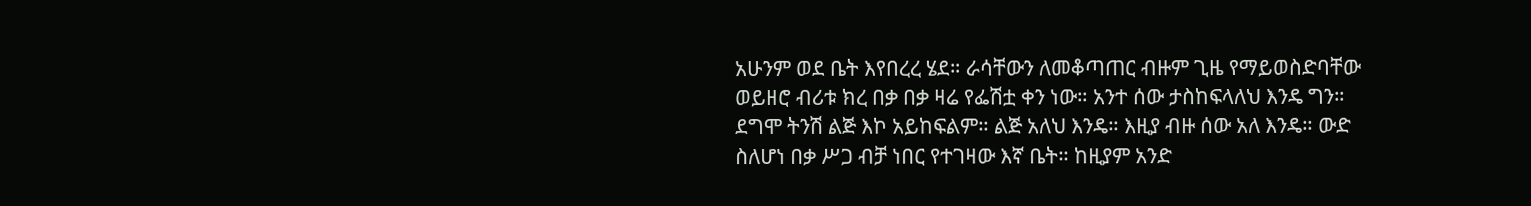አሁንም ወደ ቤት እየበረረ ሄደ። ራሳቸውን ለመቆጣጠር ብዙም ጊዜ የማይወስድባቸው ወይዘሮ ብሪቱ ክረ በቃ በቃ ዛሬ የፌሽቷ ቀን ነው። አንተ ሰው ታስከፍላለህ እንዴ ግን። ደግሞ ትንሽ ልጅ እኮ አይከፍልም። ልጅ አለህ እንዴ። እዚያ ብዙ ሰው አለ እንዴ። ውድ ስለሆነ በቃ ሥጋ ብቻ ነበር የተገዛው እኛ ቤት። ከዚያም አንድ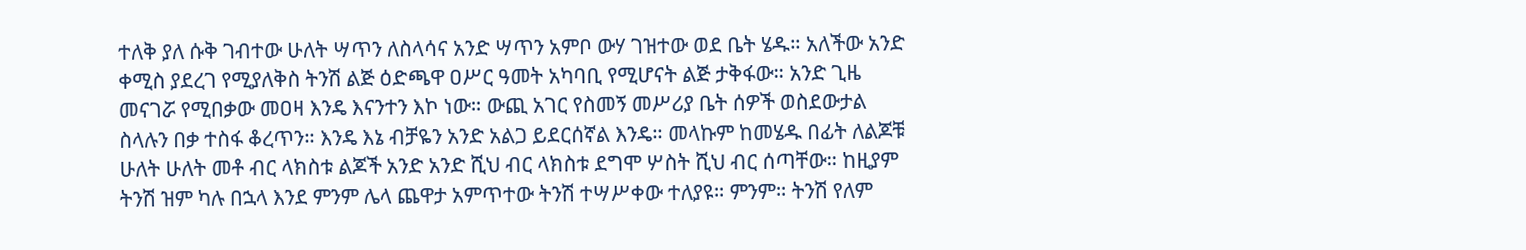ተለቅ ያለ ሱቅ ገብተው ሁለት ሣጥን ለስላሳና አንድ ሣጥን አምቦ ውሃ ገዝተው ወደ ቤት ሄዱ። አለችው አንድ ቀሚስ ያደረገ የሚያለቅስ ትንሽ ልጅ ዕድጫዋ ዐሥር ዓመት አካባቢ የሚሆናት ልጅ ታቅፋው። አንድ ጊዜ መናገሯ የሚበቃው መዐዛ እንዴ እናንተን እኮ ነው። ውጪ አገር የስመኝ መሥሪያ ቤት ሰዎች ወስደውታል ስላሉን በቃ ተስፋ ቆረጥን። እንዴ እኔ ብቻዬን አንድ አልጋ ይደርሰኛል እንዴ። መላኩም ከመሄዱ በፊት ለልጆቹ ሁለት ሁለት መቶ ብር ላክስቱ ልጆች አንድ አንድ ሺህ ብር ላክስቱ ደግሞ ሦስት ሺህ ብር ሰጣቸው። ከዚያም ትንሽ ዝም ካሉ በኋላ እንደ ምንም ሌላ ጨዋታ አምጥተው ትንሽ ተሣሥቀው ተለያዩ። ምንም። ትንሽ የለም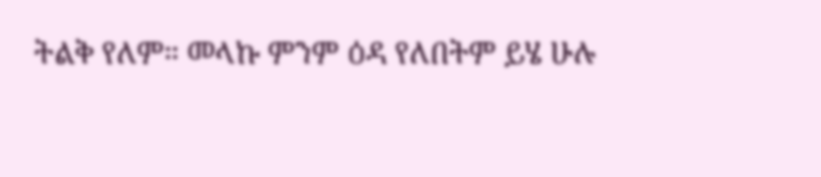ትልቅ የለም። መላኩ ምንም ዕዳ የለበትም ይሄ ሁሉ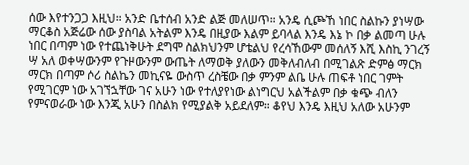ሰው እየተንጋጋ እዚህ። አንድ ቤተሰብ አንድ ልጅ መለሠጥ። አንዴ ሲጮኸ ነበር ስልኩን ያነሣው ማርቆስ አጅሬው ሰው ያስባል አትልም እንዴ በዚያው እልም ይባላል እንዴ እኔ ኮ በቃ ልመጣ ሁሉ ነበር በጣም ነው የተጨነቅሁት ደግሞ ስልክህንም ሆቴልህ የረሳኸውም መሰለኝ እሺ እስኪ ንገረኝ ሣ አለ ወቀሣውንም የጉዞውንም ውጤት ለማወቅ ያለውን መቅለብለብ በሚገልጽ ድምፅ ማርክ ማርክ በጣም ሶሪ ስልኬን መኪናዬ ውስጥ ረስቼው በቃ ምንም ልቤ ሁሉ ጠፍቶ ነበር ገምት የሚገርም ነው አገኘኋቸው ገና አሁን ነው የተለያየነው ልነግርህ አልችልም በቃ ቁጭ ብለን የምናወራው ነው እንጂ አሁን በስልክ የሚያልቅ አይደለም። ቆየህ እንዴ እዚህ አለው አሁንም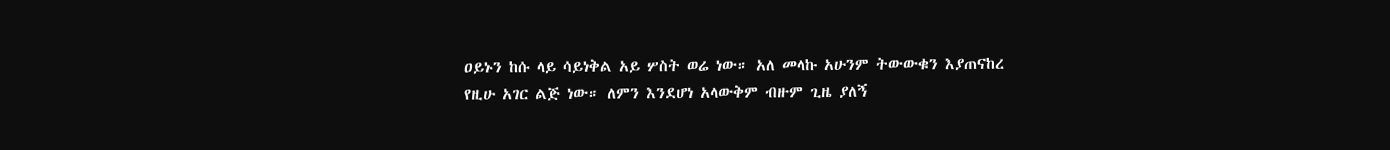ዐይኑን ከሱ ላይ ሳይነቅል አይ ሦስት ወሬ ነው። አለ መላኩ አሁንም ትውውቁን እያጠናከረ የዚሁ አገር ልጅ ነው። ለምን እንደሆነ አላውቅም ብዙም ጊዜ ያለኝ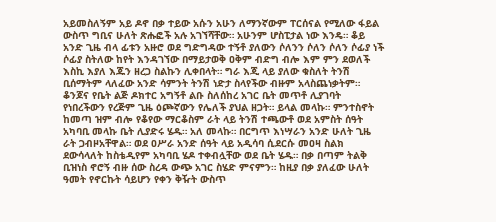አይመስለኝም አይ ዶኖ በቃ ተይው አሱን አሁን ለማንኛውም ፐርሰናል የሚለው ፋይል ውስጥ ግቢና ሁለት ጽሑፎች አሉ አገኘሻቸው። አሁንም ሆስፒታል ነው እንዴ። ቆይ አንድ ጊዜ ብላ ፊቱን አዙሮ ወደ ግድግዳው ተኝቶ ያለውን ሶለንን ሶለን ሶለን ሶፊያ ነች ሶፊያ ስትለው ከየት እንዳገኘው በማይታወቅ ዐቅም ብድግ ብሎ እም ምን ደወለች እስኪ እያለ እጁን ዘረጋ ስልኩን ሊቀበላት። ግራ እጂ ላይ ያለው ቁስለት ትንሽ ቢሰማትም ላለፈው አንድ ሳምንት ትንሽ ነድታ ስላየችው ብዙም አላስጨነቃትም። ቆንጆና የቤት ልጅ ዶክተር አግኝቶ ልቡ ስለሰከረ አገር ቤት መጥቶ ሊያገባት የነበረችውን የረጅም ጊዜ ዕጮኛውን የሌለች ያህል ዘጋት። ይላል መላኩ። ምንተስኖት ከመጣ ዝም ብሎ የቆየው ማርቆስም ራት ላይ ትንሽ ተጫውቶ ወደ አምስት ሰዓት አካባቢ መላኩ ቤት ሊያድሩ ሄዱ። አለ መላኩ። በርግጥ እነሣራን አንድ ሁለት ጊዜ ራት ጋብዞአቸዋል። ወደ ዐሥራ አንድ ሰዓት ላይ አዲሳባ ሲደርሱ መዐዛ ስልክ ደውሳላለት ከስቴዲየም አካባቢ ሄዶ ተቀብሏቸው ወደ ቤት ሄዱ። በቃ በጣም ትልቅ ቢዝነስ ኖሮኝ ብዙ ሰው ስረዳ ውጭ አገር ስሄድ ምናምን። ከዚያ በቃ ያለፈው ሁለት ዓመት የኖርኩት ሳይሆን የቀን ቅዥት ውስጥ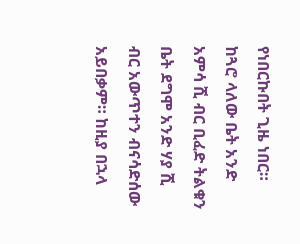የነበርኩበት ጊዜ ነበር። ከጓሮ ላለው ቤት አንድ አምሳ ሺ ብር ቢፈድ ትልቁን ቤት ደግሞ አንድ ሃያ ሺ ብር አውጥተን ብናሳድሰው አይበቃም። ከዚያ በኋላ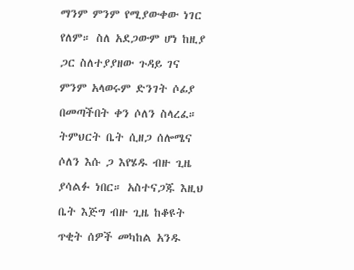ማንም ምንም የሚያውቀው ነገር የለም። ስለ አደጋውም ሆነ ከዚያ ጋር ስለተያያዘው ጉዳይ ገና ምንም አላወሩም ድንገት ሶፊያ በመጣችበት ቀን ሶለን ስላረፈ። ትምህርት ቤት ሲዘጋ ሰሎሜና ሶለን እሱ ጋ እየሄዱ ብዙ ጊዜ ያሳልፉ ነበር። አስተናጋጁ እዚህ ቤት እጅግ ብዙ ጊዜ ከቆዩት ጥቂት ሰዎች መካከል አንዱ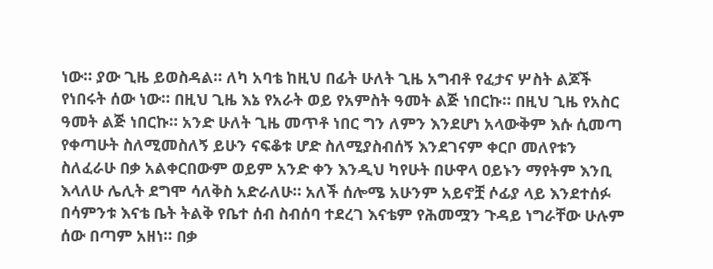ነው። ያው ጊዜ ይወስዳል። ለካ አባቴ ከዚህ በፊት ሁለት ጊዜ አግብቶ የፈታና ሦስት ልጆች የነበሩት ሰው ነው። በዚህ ጊዜ እኔ የአራት ወይ የአምስት ዓመት ልጅ ነበርኩ። በዚህ ጊዜ የአስር ዓመት ልጅ ነበርኩ። አንድ ሁለት ጊዜ መጥቶ ነበር ግን ለምን እንደሆነ አላውቅም እሱ ሲመጣ የቀጣሁት ስለሚመስለኝ ይሁን ናፍቆቱ ሆድ ስለሚያስብሰኝ እንደገናም ቀርቦ መለየቱን ስለፈራሁ በቃ አልቀርበውም ወይም አንድ ቀን እንዲህ ካየሁት በሁዋላ ዐይኑን ማየትም እንቢ እላለሁ ሌሊት ደግሞ ሳለቅስ አድራለሁ። አለች ሰሎሜ አሁንም አይኖቿ ሶፊያ ላይ እንደተሰፉ በሳምንቱ እናቴ ቤት ትልቅ የቤተ ሰብ ስብሰባ ተደረገ እናቴም የሕመሟን ጉዳይ ነግራቸው ሁሉም ሰው በጣም አዘነ። በቃ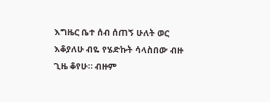እግዜር ቤተ ሰብ ሰጠኝ ሁለት ወር እቆያለሁ ብዬ የሄድኩት ሳላስበው ብዙ ጊዜ ቆየሁ። ብዙም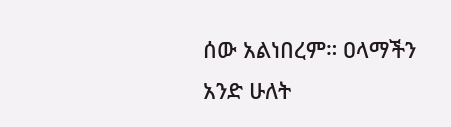ሰው አልነበረም። ዐላማችን አንድ ሁለት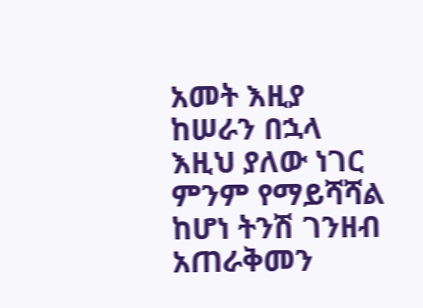አመት እዚያ ከሠራን በኋላ እዚህ ያለው ነገር ምንም የማይሻሻል ከሆነ ትንሽ ገንዘብ አጠራቅመን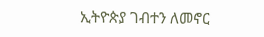ኢትዮጵያ ገብተን ለመኖር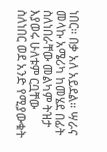ነበር። በቃ አለ አይደል። ሣራና መላኩ አሜሪካ ከመሄደ በፊት ስለነበራቸው መልካም ትዝታ እያወሩ ሁለቱም ርቧቸው ስለነበር ወደ አንድ የሚያውቁት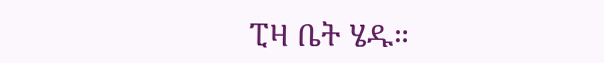ፒዛ ቤት ሄዱ።